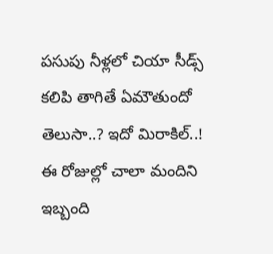పసుపు నీళ్లలో చియా సీడ్స్ కలిపి తాగితే ఏమౌతుందో తెలుసా..? ఇదో మిరాకిల్..!
ఈ రోజుల్లో చాలా మందిని ఇబ్బంది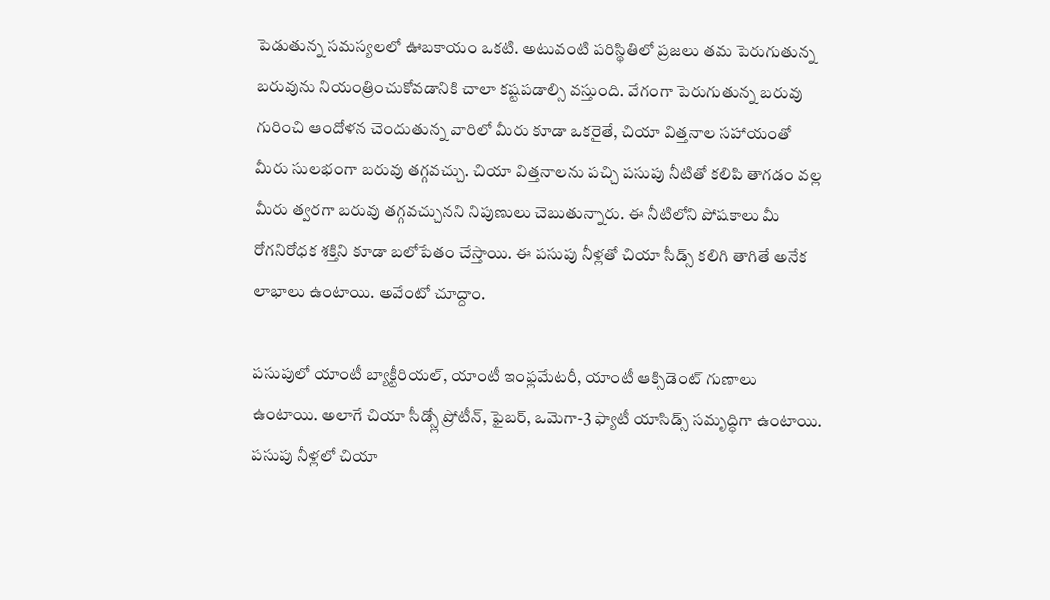పెడుతున్న సమస్యలలో ఊబకాయం ఒకటి. అటువంటి పరిస్థితిలో ప్రజలు తమ పెరుగుతున్న బరువును నియంత్రించుకోవడానికి చాలా కష్టపడాల్సి వస్తుంది. వేగంగా పెరుగుతున్న బరువు గురించి ఆందోళన చెందుతున్న వారిలో మీరు కూడా ఒకరైతే, చియా విత్తనాల సహాయంతో మీరు సులభంగా బరువు తగ్గవచ్చు. చియా విత్తనాలను పచ్చి పసుపు నీటితో కలిపి తాగడం వల్ల మీరు త్వరగా బరువు తగ్గవచ్చునని నిపుణులు చెబుతున్నారు. ఈ నీటిలోని పోషకాలు మీ రోగనిరోధక శక్తిని కూడా బలోపేతం చేస్తాయి. ఈ పసుపు నీళ్లతో చియా సీడ్స్ కలిగి తాగితే అనేక లాభాలు ఉంటాయి. అవేంటో చూద్దాం.

పసుపులో యాంటీ బ్యాక్టీరియల్, యాంటీ ఇంఫ్లమేటరీ, యాంటీ ఆక్సిడెంట్ గుణాలు ఉంటాయి. అలాగే చియా సీడ్స్లో ప్రోటీన్, ఫైబర్, ఒమెగా-3 ఫ్యాటీ యాసిడ్స్ సమృద్ధిగా ఉంటాయి. పసుపు నీళ్లలో చియా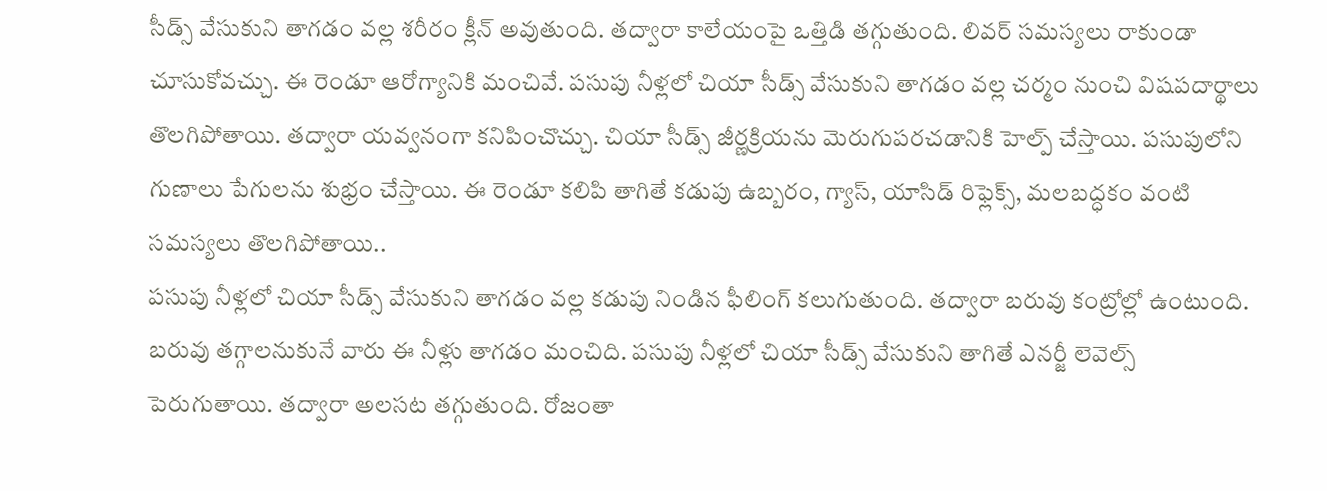సీడ్స్ వేసుకుని తాగడం వల్ల శరీరం క్లీన్ అవుతుంది. తద్వారా కాలేయంపై ఒత్తిడి తగ్గుతుంది. లివర్ సమస్యలు రాకుండా చూసుకోవచ్చు. ఈ రెండూ ఆరోగ్యానికి మంచివే. పసుపు నీళ్లలో చియా సీడ్స్ వేసుకుని తాగడం వల్ల చర్మం నుంచి విషపదార్థాలు తొలగిపోతాయి. తద్వారా యవ్వనంగా కనిపించొచ్చు. చియా సీడ్స్ జీర్ణక్రియను మెరుగుపరచడానికి హెల్ప్ చేస్తాయి. పసుపులోని గుణాలు పేగులను శుభ్రం చేస్తాయి. ఈ రెండూ కలిపి తాగితే కడుపు ఉబ్బరం, గ్యాస్, యాసిడ్ రిఫ్లెక్స్, మలబద్ధకం వంటి సమస్యలు తొలగిపోతాయి..
పసుపు నీళ్లలో చియా సీడ్స్ వేసుకుని తాగడం వల్ల కడుపు నిండిన ఫీలింగ్ కలుగుతుంది. తద్వారా బరువు కంట్రోల్లో ఉంటుంది. బరువు తగ్గాలనుకునే వారు ఈ నీళ్లు తాగడం మంచిది. పసుపు నీళ్లలో చియా సీడ్స్ వేసుకుని తాగితే ఎనర్జీ లెవెల్స్ పెరుగుతాయి. తద్వారా అలసట తగ్గుతుంది. రోజంతా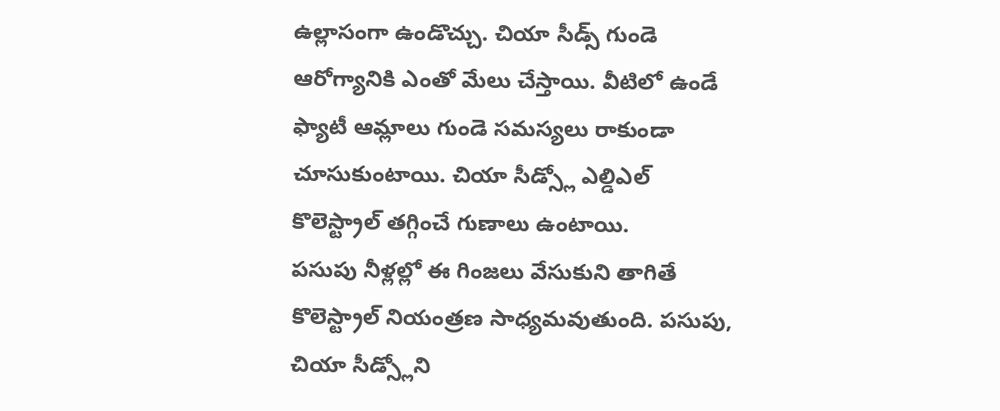ఉల్లాసంగా ఉండొచ్చు. చియా సీడ్స్ గుండె ఆరోగ్యానికి ఎంతో మేలు చేస్తాయి. వీటిలో ఉండే ఫ్యాటీ ఆమ్లాలు గుండె సమస్యలు రాకుండా చూసుకుంటాయి. చియా సీడ్స్లో ఎల్డిఎల్ కొలెస్ట్రాల్ తగ్గించే గుణాలు ఉంటాయి.
పసుపు నీళ్లల్లో ఈ గింజలు వేసుకుని తాగితే కొలెస్ట్రాల్ నియంత్రణ సాధ్యమవుతుంది. పసుపు, చియా సీడ్స్లోని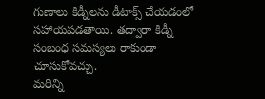గుణాలు కిడ్నీలను డీటాక్స్ చేయడంలో సహాయపడతాయి. తద్వారా కిడ్నీ సంబంధ సమస్యలు రాకుండా చూసుకోవచ్చు.
మరిన్ని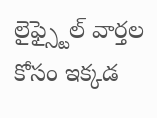లైఫ్స్టైల్ వార్తల కోసం ఇక్కడ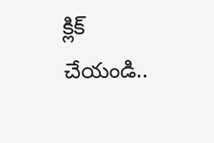క్లిక్ చేయండి..